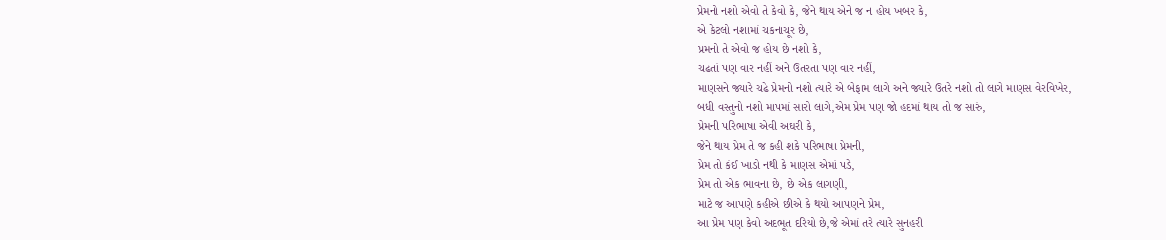પ્રેમનો નશો એવો તે કેવો કે, જેને થાય એને જ ન હોય ખબર કે,
એ કેટલો નશામાં ચકનાચૂર છે,
પ્રમનો તે એવો જ હોય છે નશો કે,
ચઢતાં પણ વાર નહીં અને ઉતરતા પણ વાર નહીં,
માણસને જ્યારે ચઢે પ્રેમનો નશો ત્યારે એ બેફામ લાગે અને જ્યારે ઉતરે નશો તો લાગે માણસ વેરવિખેર,
બધી વસ્તુનો નશો માપમાં સારો લાગે,એમ પ્રેમ પણ જો હદમાં થાય તો જ સારું,
પ્રેમની પરિભાષા એવી અઘરી કે,
જેને થાય પ્રેમ તે જ કહી શકે પરિભાષા પ્રેમની,
પ્રેમ તો કંઈ ખાડો નથી કે માણસ એમાં પડે,
પ્રેમ તો એક ભાવના છે, છે એક લાગણી,
માટે જ આપણે કહીએ છીએ કે થયો આપણને પ્રેમ,
આ પ્રેમ પણ કેવો અદભૂત દરિયો છે,જે એમાં તરે ત્યારે સુનહરી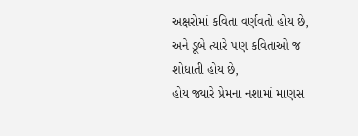અક્ષરોમાં કવિતા વર્ણવતો હોય છે,
અને ડૂબે ત્યારે પણ કવિતાઓ જ શોધાતી હોય છે,
હોય જ્યારે પ્રેમના નશામાં માણસ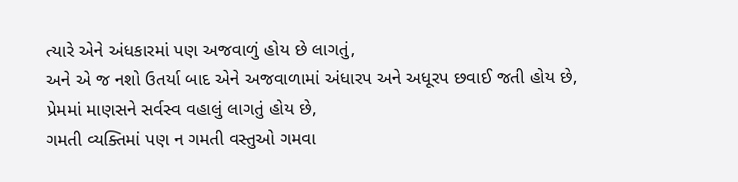ત્યારે એને અંધકારમાં પણ અજવાળું હોય છે લાગતું,
અને એ જ નશો ઉતર્યા બાદ એને અજવાળામાં અંધારપ અને અધૂરપ છવાઈ જતી હોય છે,
પ્રેમમાં માણસને સર્વસ્વ વહાલું લાગતું હોય છે,
ગમતી વ્યક્તિમાં પણ ન ગમતી વસ્તુઓ ગમવા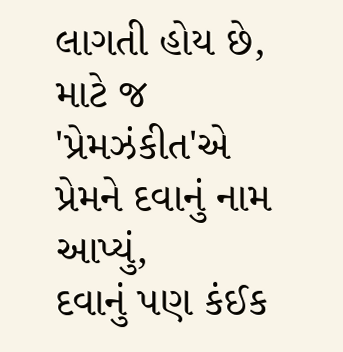લાગતી હોય છે,
માટે જ 'પ્રેમઝંકીત'એ પ્રેમને દવાનું નામ આપ્યું,
દવાનું પણ કંઈક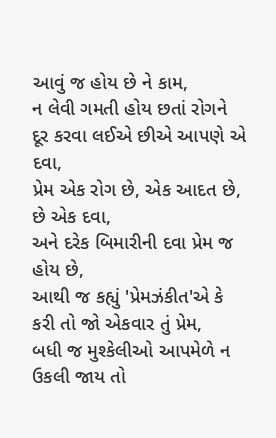આવું જ હોય છે ને કામ,
ન લેવી ગમતી હોય છતાં રોગને દૂર કરવા લઈએ છીએ આપણે એ દવા,
પ્રેમ એક રોગ છે, એક આદત છે, છે એક દવા,
અને દરેક બિમારીની દવા પ્રેમ જ હોય છે,
આથી જ કહ્યું 'પ્રેમઝંકીત'એ કે કરી તો જો એકવાર તું પ્રેમ,
બધી જ મુશ્કેલીઓ આપમેળે ન ઉકલી જાય તો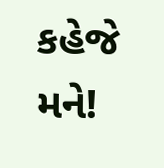કહેજે મને!